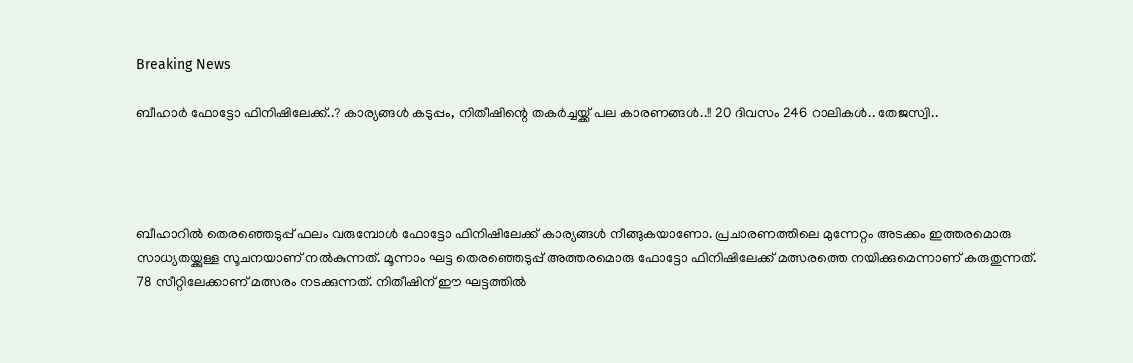Breaking News

ബീഹാര്‍ ഫോട്ടോ ഫിനിഷിലേക്ക്..? കാര്യങ്ങള്‍ കടുപ്പം, നിതീഷിന്റെ തകര്‍ച്ചയ്ക്ക് പല കാരണങ്ങള്‍..!! 20 ദിവസം 246 റാലികൾ.. തേജസ്വി..




ബീഹാറില്‍ തെരഞ്ഞെടുപ്പ് ഫലം വരുമ്പോള്‍ ഫോട്ടോ ഫിനിഷിലേക്ക് കാര്യങ്ങള്‍ നീങ്ങുകയാണോ. പ്രചാരണത്തിലെ മുന്നേറ്റം അടക്കം ഇത്തരമൊരു സാധ്യതയ്ക്കുള്ള സൂചനയാണ് നല്‍കുന്നത്. മൂന്നാം ഘട്ട തെരഞ്ഞെടുപ്പ് അത്തരമൊരു ഫോട്ടോ ഫിനിഷിലേക്ക് മത്സരത്തെ നയിക്കുമെന്നാണ് കരുതുന്നത്. 78 സീറ്റിലേക്കാണ് മത്സരം നടക്കുന്നത്. നിതീഷിന് ഈ ഘട്ടത്തില്‍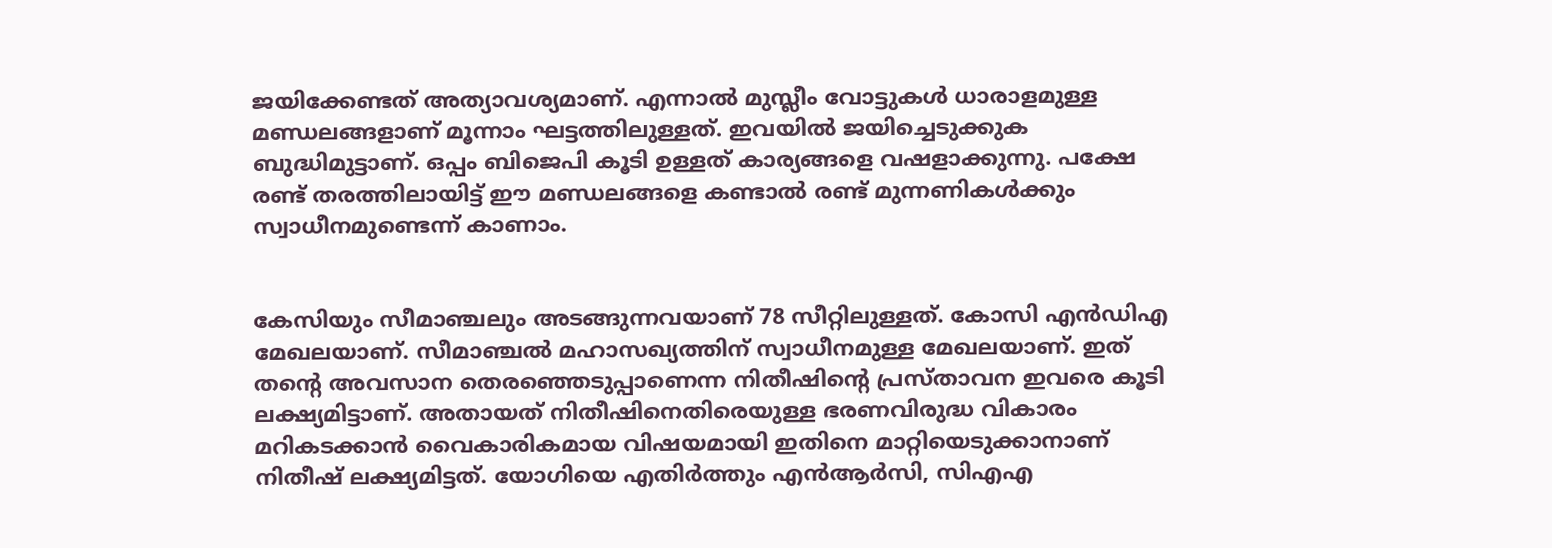ജയിക്കേണ്ടത് അത്യാവശ്യമാണ്. എന്നാല്‍ മുസ്ലീം വോട്ടുകള്‍ ധാരാളമുള്ള മണ്ഡലങ്ങളാണ് മൂന്നാം ഘട്ടത്തിലുള്ളത്. ഇവയില്‍ ജയിച്ചെടുക്കുക ബുദ്ധിമുട്ടാണ്. ഒപ്പം ബിജെപി കൂടി ഉള്ളത് കാര്യങ്ങളെ വഷളാക്കുന്നു. പക്ഷേ രണ്ട് തരത്തിലായിട്ട് ഈ മണ്ഡലങ്ങളെ കണ്ടാല്‍ രണ്ട് മുന്നണികള്‍ക്കും സ്വാധീനമുണ്ടെന്ന് കാണാം.


കേസിയും സീമാഞ്ചലും അടങ്ങുന്നവയാണ് 78 സീറ്റിലുള്ളത്. കോസി എന്‍ഡിഎ മേഖലയാണ്. സീമാഞ്ചല്‍ മഹാസഖ്യത്തിന് സ്വാധീനമുള്ള മേഖലയാണ്. ഇത് തന്റെ അവസാന തെരഞ്ഞെടുപ്പാണെന്ന നിതീഷിന്റെ പ്രസ്താവന ഇവരെ കൂടി ലക്ഷ്യമിട്ടാണ്. അതായത് നിതീഷിനെതിരെയുള്ള ഭരണവിരുദ്ധ വികാരം മറികടക്കാന്‍ വൈകാരികമായ വിഷയമായി ഇതിനെ മാറ്റിയെടുക്കാനാണ് നിതീഷ് ലക്ഷ്യമിട്ടത്. യോഗിയെ എതിര്‍ത്തും എന്‍ആര്‍സി, സിഎഎ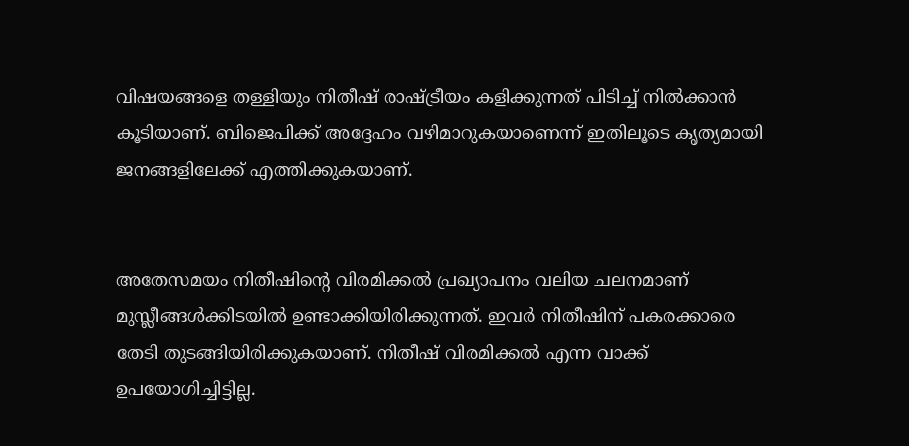വിഷയങ്ങളെ തള്ളിയും നിതീഷ് രാഷ്ട്രീയം കളിക്കുന്നത് പിടിച്ച് നില്‍ക്കാന്‍ കൂടിയാണ്. ബിജെപിക്ക് അദ്ദേഹം വഴിമാറുകയാണെന്ന് ഇതിലൂടെ കൃത്യമായി ജനങ്ങളിലേക്ക് എത്തിക്കുകയാണ്.


അതേസമയം നിതീഷിന്റെ വിരമിക്കല്‍ പ്രഖ്യാപനം വലിയ ചലനമാണ് മുസ്ലീങ്ങള്‍ക്കിടയില്‍ ഉണ്ടാക്കിയിരിക്കുന്നത്. ഇവര്‍ നിതീഷിന് പകരക്കാരെ തേടി തുടങ്ങിയിരിക്കുകയാണ്. നിതീഷ് വിരമിക്കല്‍ എന്ന വാക്ക് ഉപയോഗിച്ചിട്ടില്ല.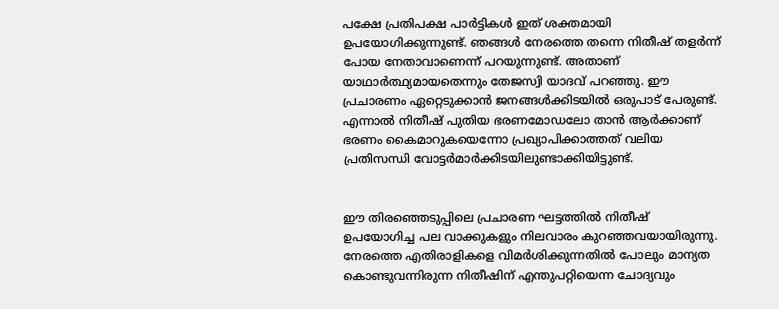പക്ഷേ പ്രതിപക്ഷ പാര്‍ട്ടികള്‍ ഇത് ശക്തമായി ഉപയോഗിക്കുന്നുണ്ട്. ഞങ്ങള്‍ നേരത്തെ തന്നെ നിതീഷ് തളര്‍ന്ന് പോയ നേതാവാണെന്ന് പറയുന്നുണ്ട്. അതാണ് യാഥാര്‍ത്ഥ്യമായതെന്നും തേജസ്വി യാദവ് പറഞ്ഞു. ഈ പ്രചാരണം ഏറ്റെടുക്കാന്‍ ജനങ്ങള്‍ക്കിടയില്‍ ഒരുപാട് പേരുണ്ട്. എന്നാല്‍ നിതീഷ് പുതിയ ഭരണമോഡലോ താന്‍ ആര്‍ക്കാണ് ഭരണം കൈമാറുകയെന്നോ പ്രഖ്യാപിക്കാത്തത് വലിയ പ്രതിസന്ധി വോട്ടര്‍മാര്‍ക്കിടയിലുണ്ടാക്കിയിട്ടുണ്ട്.


ഈ തിരഞ്ഞെടുപ്പിലെ പ്രചാരണ ഘട്ടത്തില്‍ നിതീഷ് ഉപയോഗിച്ച പല വാക്കുകളും നിലവാരം കുറഞ്ഞവയായിരുന്നു. നേരത്തെ എതിരാളികളെ വിമര്‍ശിക്കുന്നതില്‍ പോലും മാന്യത കൊണ്ടുവന്നിരുന്ന നിതീഷിന് എന്തുപറ്റിയെന്ന ചോദ്യവും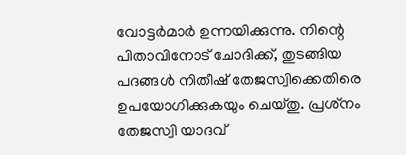വോട്ടര്‍മാര്‍ ഉന്നയിക്കുന്നു. നിന്റെ പിതാവിനോട് ചോദിക്ക്, തുടങ്ങിയ പദങ്ങള്‍ നിതീഷ് തേജസ്വിക്കെതിരെ ഉപയോഗിക്കുകയും ചെയ്തു. പ്രശ്‌നം തേജസ്വി യാദവ്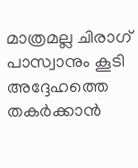മാത്രമല്ല ചിരാഗ് പാസ്വാനും കൂടി അദ്ദേഹത്തെ തകര്‍ക്കാന്‍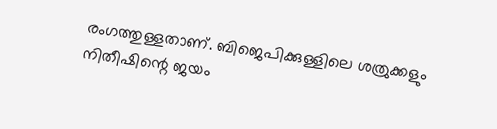രംഗത്തുള്ളതാണ്. ബിജെപിക്കുള്ളിലെ ശത്രുക്കളും നിതീഷിന്റെ ജയം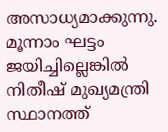അസാധ്യമാക്കുന്നു. മൂന്നാം ഘട്ടം ജയിച്ചില്ലെങ്കില്‍ നിതീഷ് മുഖ്യമന്ത്രി സ്ഥാനത്ത്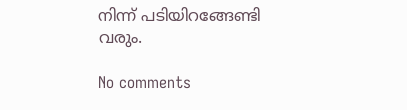നിന്ന് പടിയിറങ്ങേണ്ടി വരും.

No comments